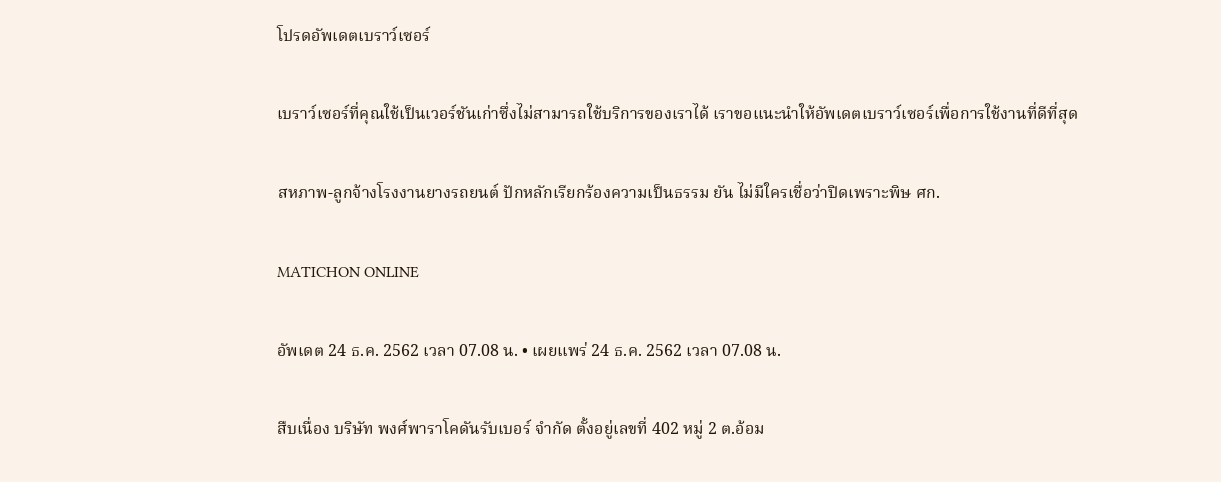โปรดอัพเดตเบราว์เซอร์

เบราว์เซอร์ที่คุณใช้เป็นเวอร์ชันเก่าซึ่งไม่สามารถใช้บริการของเราได้ เราขอแนะนำให้อัพเดตเบราว์เซอร์เพื่อการใช้งานที่ดีที่สุด

สหภาพ-ลูกจ้างโรงงานยางรถยนต์ ปักหลักเรียกร้องความเป็นธรรม ยัน ไม่มีใครเชื่อว่าปิดเพราะพิษ ศก.

MATICHON ONLINE

อัพเดต 24 ธ.ค. 2562 เวลา 07.08 น. • เผยแพร่ 24 ธ.ค. 2562 เวลา 07.08 น.

สืบเนื่อง บริษัท พงศ์พาราโคดันรับเบอร์ จำกัด ตั้งอยู่เลขที่ 402 หมู่ 2 ต.อ้อม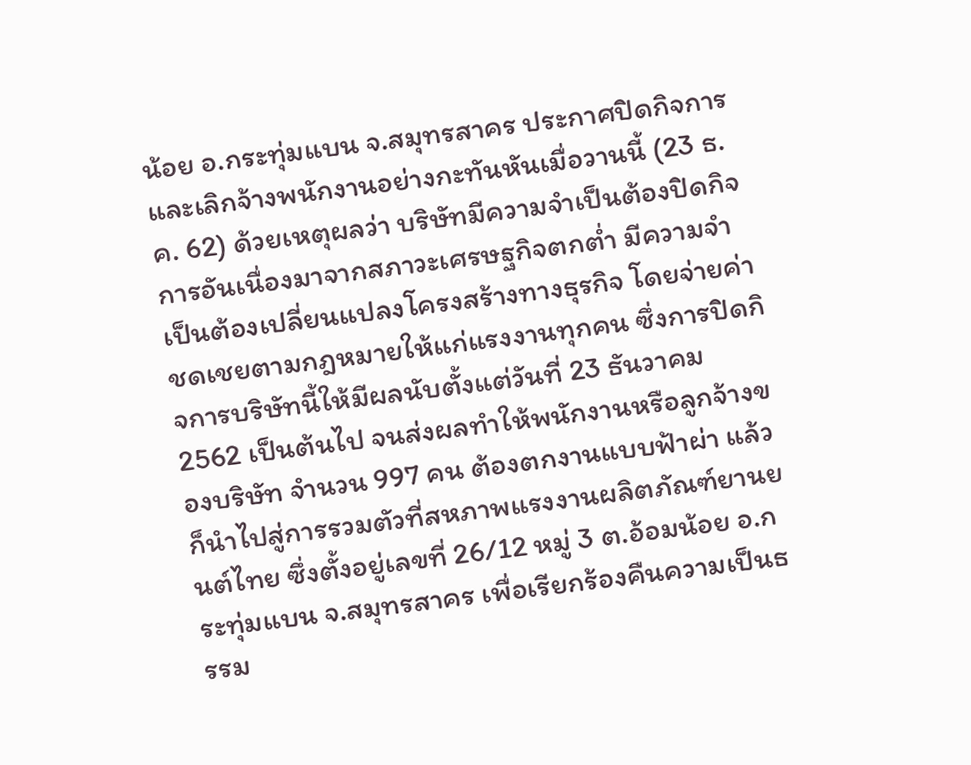น้อย อ.กระทุ่มแบน จ.สมุทรสาคร ประกาศปิดกิจการและเลิกจ้างพนักงานอย่างกะทันหันเมื่อวานนี้ (23 ธ.ค. 62) ด้วยเหตุผลว่า บริษัทมีความจำเป็นต้องปิดกิจการอันเนื่องมาจากสภาวะเศรษฐกิจตกต่ำ มีความจำเป็นต้องเปลี่ยนแปลงโครงสร้างทางธุรกิจ โดยจ่ายค่าชดเชยตามกฎหมายให้แก่แรงงานทุกคน ซึ่งการปิดกิจการบริษัทนี้ให้มีผลนับตั้งแต่วันที่ 23 ธันวาคม 2562 เป็นต้นไป จนส่งผลทำให้พนักงานหรือลูกจ้างของบริษัท จำนวน 997 คน ต้องตกงานแบบฟ้าผ่า แล้วก็นำไปสู่การรวมตัวที่สหภาพแรงงานผลิตภัณฑ์ยานยนต์ไทย ซึ่งตั้งอยู่เลขที่ 26/12 หมู่ 3 ต.อ้อมน้อย อ.กระทุ่มแบน จ.สมุทรสาคร เพื่อเรียกร้องคืนความเป็นธรรม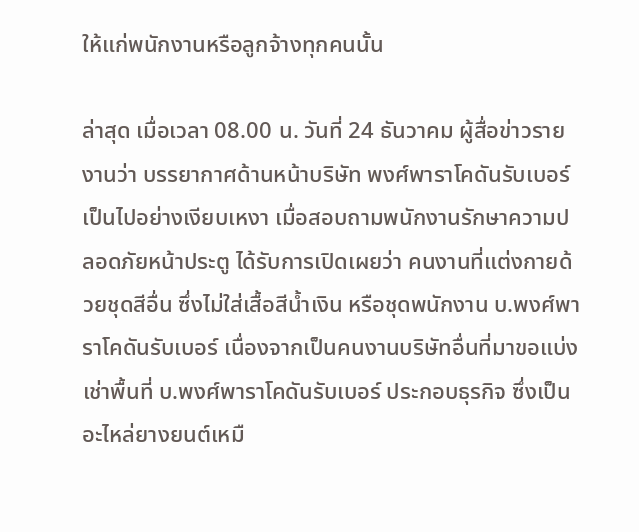ให้แก่พนักงานหรือลูกจ้างทุกคนนั้น

ล่าสุด เมื่อเวลา 08.00 น. วันที่ 24 ธันวาคม ผู้สื่อข่าวรายงานว่า บรรยากาศด้านหน้าบริษัท พงศ์พาราโคดันรับเบอร์ เป็นไปอย่างเงียบเหงา เมื่อสอบถามพนักงานรักษาความปลอดภัยหน้าประตู ได้รับการเปิดเผยว่า คนงานที่แต่งกายด้วยชุดสีอื่น ซึ่งไม่ใส่เสื้อสีน้ำเงิน หรือชุดพนักงาน บ.พงศ์พาราโคดันรับเบอร์ เนื่องจากเป็นคนงานบริษัทอื่นที่มาขอแบ่งเช่าพื้นที่ บ.พงศ์พาราโคดันรับเบอร์ ประกอบธุรกิจ ซึ่งเป็นอะไหล่ยางยนต์เหมื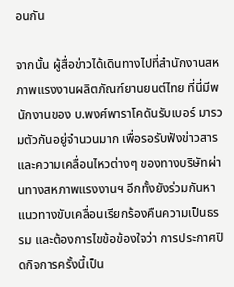อนกัน

จากนั้น ผู้สื่อข่าวได้เดินทางไปที่สำนักงานสหภาพแรงงานผลิตภัณฑ์ยานยนต์ไทย ที่นี่มีพนักงานของ บ.พงศ์พาราโคดันรับเบอร์ มารวมตัวกันอยู่จำนวนมาก เพื่อรอรับฟังข่าวสารและความเคลื่อนไหวต่างๆ ของทางบริษัทผ่านทางสหภาพแรงงานฯ อีกทั้งยังร่วมกันหาแนวทางขับเคลื่อนเรียกร้องคืนความเป็นธรรม และต้องการไขข้อข้องใจว่า การประกาศปิดกิจการครั้งนี้เป็น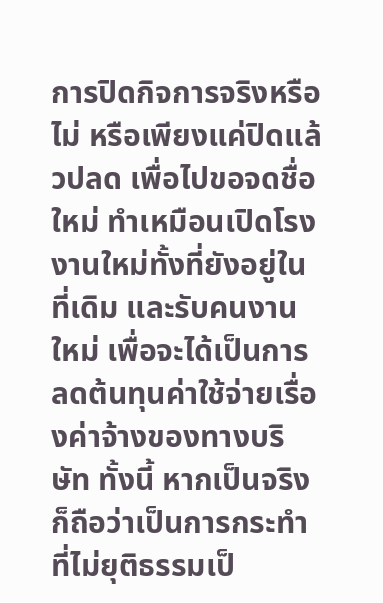การปิดกิจการจริงหรือไม่ หรือเพียงแค่ปิดแล้วปลด เพื่อไปขอจดชื่อใหม่ ทำเหมือนเปิดโรงงานใหม่ทั้งที่ยังอยู่ในที่เดิม และรับคนงานใหม่ เพื่อจะได้เป็นการลดต้นทุนค่าใช้จ่ายเรื่องค่าจ้างของทางบริษัท ทั้งนี้ หากเป็นจริงก็ถือว่าเป็นการกระทำที่ไม่ยุติธรรมเป็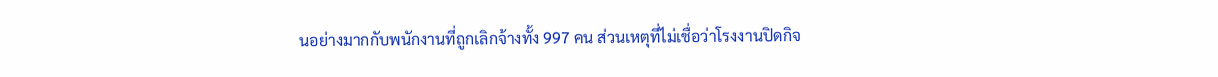นอย่างมากกับพนักงานที่ถูกเลิกจ้างทั้ง 997 คน ส่วนเหตุที่ไม่เชื่อว่าโรงงานปิดกิจ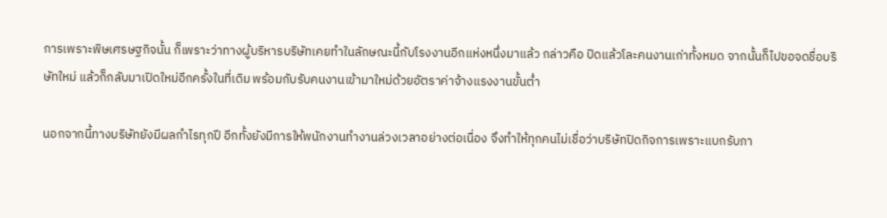การเพราะพิษเศรษฐกิจนั้น ก็เพราะว่าทางผู้บริหารบริษัทเคยทำในลักษณะนี้กับโรงงานอีกแห่งหนึ่งมาแล้ว กล่าวคือ ปิดแล้วโละคนงานเก่าทั้งหมด จากนั้นก็ไปขอจดชื่อบริษัทใหม่ แล้วก็กลับมาเปิดใหม่อีกครั้งในที่เดิม พร้อมกับรับคนงานเข้ามาใหม่ด้วยอัตราค่าจ้างแรงงานขั้นต่ำ

นอกจากนี้ทางบริษัทยังมีผลกำไรทุกปี อีกทั้งยังมีการให้พนักงานทำงานล่วงเวลาอย่างต่อเนื่อง จึงทำให้ทุกคนไม่เชื่อว่าบริษัทปิดกิจการเพราะแบกรับภา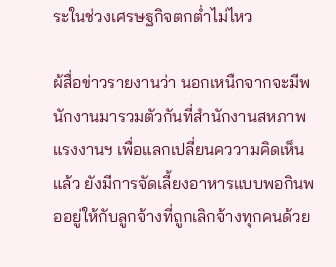ระในช่วงเศรษฐกิจตกต่ำไม่ไหว

ผ้สื่อข่าวรายงานว่า นอกเหนืกจากจะมีพนักงานมารวมตัวกันที่สำนักงานสหภาพแรงงานฯ เพื่อแลกเปลี่ยนคววามคิดเห็นแล้ว ยังมีการจัดเลี้ยงอาหารแบบพอกินพออยู่ให้กับลูกจ้างที่ถูกเลิกจ้างทุกคนด้วย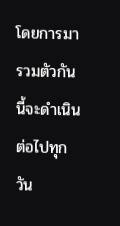โดยการมารวมตัวกันนี้จะดำเนินต่อไปทุกวัน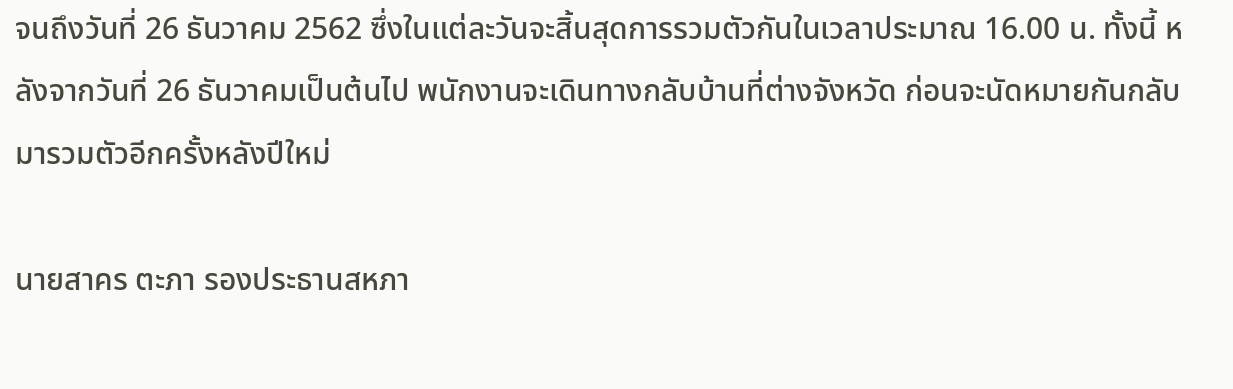จนถึงวันที่ 26 ธันวาคม 2562 ซึ่งในแต่ละวันจะสิ้นสุดการรวมตัวกันในเวลาประมาณ 16.00 น. ทั้งนี้ หลังจากวันที่ 26 ธันวาคมเป็นต้นไป พนักงานจะเดินทางกลับบ้านที่ต่างจังหวัด ก่อนจะนัดหมายกันกลับมารวมตัวอีกครั้งหลังปีใหม่

นายสาคร ตะภา รองประธานสหภา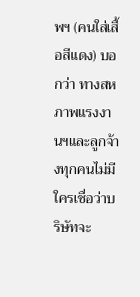พฯ (คนใส่เสื้อสีแดง) บอกว่า ทางสหภาพแรงงานฯและลูกจ้างทุกคนไม่มีใครเชื่อว่าบริษัทจะ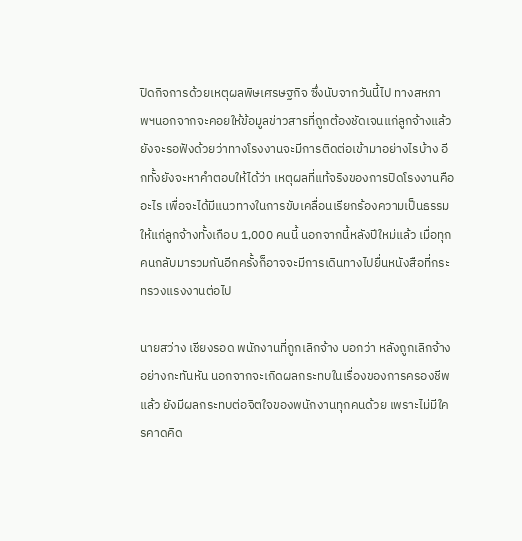ปิดกิจการด้วยเหตุผลพิษเศรษฐกิจ ซึ่งนับจากวันนี้ไป ทางสหภาพฯนอกจากจะคอยให้ข้อมูลข่าวสารที่ถูกต้องชัดเจนแก่ลูกจ้างแล้ว ยังจะรอฟังด้วยว่าทางโรงงานจะมีการติดต่อเข้ามาอย่างไรบ้าง อีกทั้งยังจะหาคำตอบให้ได้ว่า เหตุผลที่แท้จริงของการปิดโรงงานคืออะไร เพื่อจะได้มีแนวทางในการขับเคลื่อนเรียกร้องความเป็นธรรมให้แก่ลูกจ้างทั้งเกือบ 1,000 คนนี้ นอกจากนี้หลังปีใหม่แล้ว เมื่อทุกคนกลับมารวมกันอีกครั้งก็อาจจะมีการเดินทางไปยื่นหนังสือที่กระทรวงแรงงานต่อไป

นายสว่าง เชียงรอด พนักงานที่ถูกเลิกจ้าง บอกว่า หลังถูกเลิกจ้างอย่างกะทันหัน นอกจากจะเกิดผลกระทบในเรื่องของการครองชีพแล้ว ยังมีผลกระทบต่อจิตใจของพนักงานทุกคนด้วย เพราะไม่มีใครคาดคิด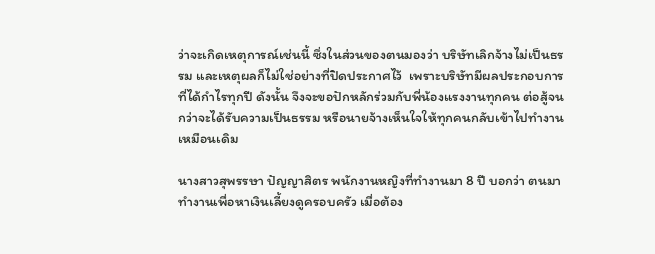ว่าจะเกิดเหตุการณ์เช่นนี้ ซึ่งในส่วนของตนมองว่า บริษัทเลิกจ้างไม่เป็นธรรม และเหตุผลก็ไม่ใช่อย่างที่ปิดประกาศไว้  เพราะบริษัทมีผลประกอบการที่ได้กำไรทุกปี ดังนั้น จึงจะขอปักหลักร่วมกับพี่น้องแรงงานทุกคน ต่อสู้จนกว่าจะได้รับความเป็นธรรม หรือนายจ้างเห็นใจให้ทุกคนกลับเข้าไปทำงานเหมือนเดิม

นางสาวสุพรรษา ปัญญาสิตร พนักงานหญิงที่ทำงานมา 8 ปี บอกว่า ตนมาทำงานเพื่อหาเงินเลี้ยงดูครอบครัว เมื่อต้อง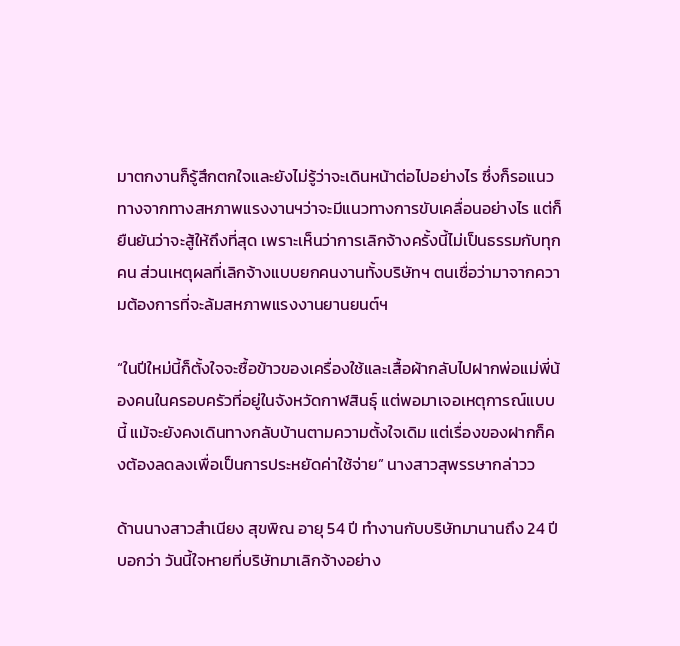มาตกงานก็รู้สึกตกใจและยังไม่รู้ว่าจะเดินหน้าต่อไปอย่างไร ซึ่งก็รอแนวทางจากทางสหภาพแรงงานฯว่าจะมีแนวทางการขับเคลื่อนอย่างไร แต่ก็ยืนยันว่าจะสู้ให้ถึงที่สุด เพราะเห็นว่าการเลิกจ้างครั้งนี้ไม่เป็นธรรมกับทุกคน ส่วนเหตุผลที่เลิกจ้างแบบยกคนงานทั้งบริษัทฯ ตนเชื่อว่ามาจากความต้องการที่จะล้มสหภาพแรงงานยานยนต์ฯ

“ในปีใหม่นี้ก็ตั้งใจจะซื้อข้าวของเครื่องใช้และเสื้อผ้ากลับไปฝากพ่อแม่พี่น้องคนในครอบครัวที่อยู่ในจังหวัดกาฬสินธุ์ แต่พอมาเจอเหตุการณ์แบบนี้ แม้จะยังคงเดินทางกลับบ้านตามความตั้งใจเดิม แต่เรื่องของฝากก็คงต้องลดลงเพื่อเป็นการประหยัดค่าใช้จ่าย” นางสาวสุพรรษากล่าวว

ด้านนางสาวสำเนียง สุขพิณ อายุ 54 ปี ทำงานกับบริษัทมานานถึง 24 ปี บอกว่า วันนี้ใจหายที่บริษัทมาเลิกจ้างอย่าง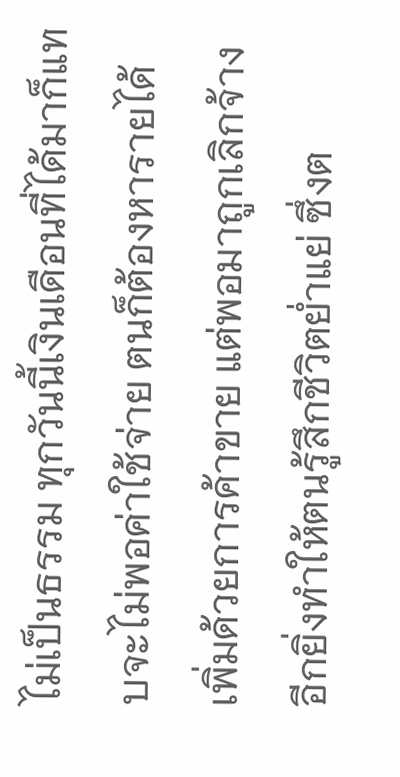ไม่เป็นธรรม ทุกวันนี้เงินเดือนที่ได้มาก็แทบจะไม่พอค่าใช้จ่าย ตนก็ต้องหารายได้เพิ่มด้วยการค้าขาย แต่พอมาถูกเลิกจ้างอีกยิ่งทำให้ตนรู้สึกชีวิตย่ำแย่ ซึ่งต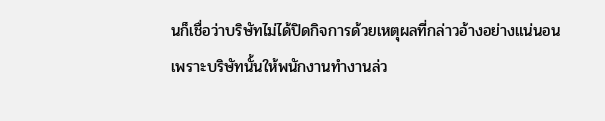นก็เชื่อว่าบริษัทไม่ได้ปิดกิจการด้วยเหตุผลที่กล่าวอ้างอย่างแน่นอน เพราะบริษัทนั้นให้พนักงานทำงานล่ว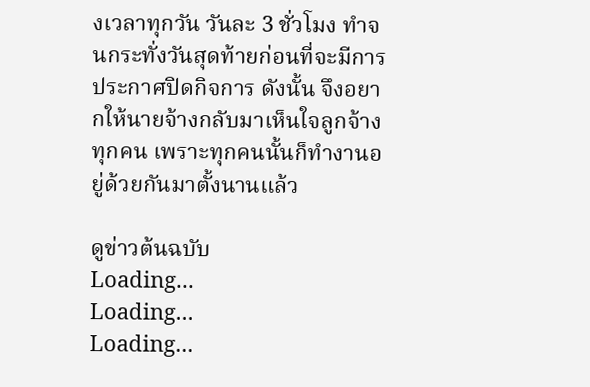งเวลาทุกวัน วันละ 3 ชั่วโมง ทำจนกระทั่งวันสุดท้ายก่อนที่จะมีการประกาศปิดกิจการ ดังนั้น จึงอยากให้นายจ้างกลับมาเห็นใจลูกจ้างทุกคน เพราะทุกคนนั้นก็ทำงานอยู่ด้วยกันมาตั้งนานแล้ว

ดูข่าวต้นฉบับ
Loading...
Loading...
Loading...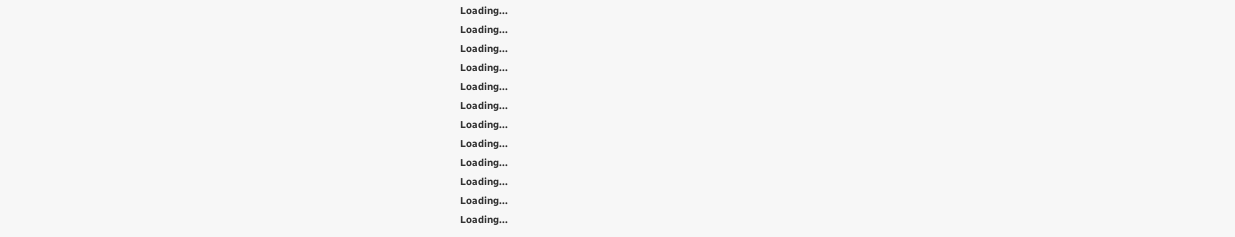Loading...
Loading...
Loading...
Loading...
Loading...
Loading...
Loading...
Loading...
Loading...
Loading...
Loading...
Loading...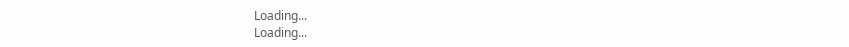Loading...
Loading...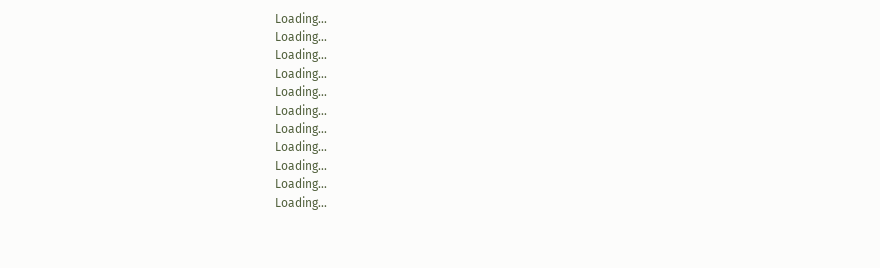Loading...
Loading...
Loading...
Loading...
Loading...
Loading...
Loading...
Loading...
Loading...
Loading...
Loading...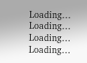Loading...
Loading...
Loading...
Loading...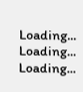Loading...
Loading...
Loading...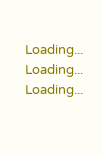Loading...
Loading...
Loading...